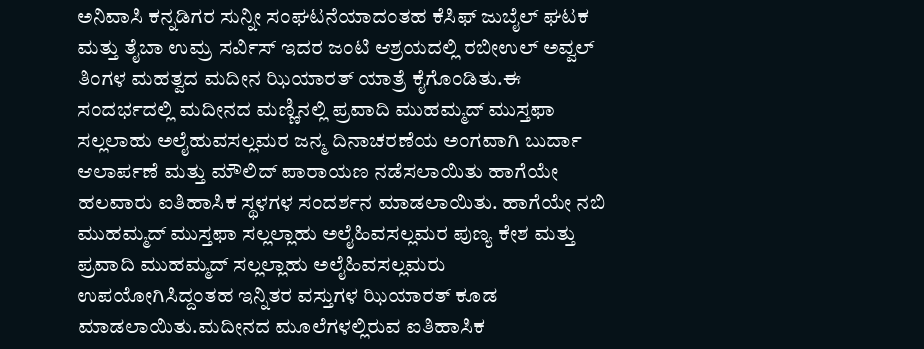ಅನಿವಾಸಿ ಕನ್ನಡಿಗರ ಸುನ್ನೀ ಸಂಘಟನೆಯಾದಂತಹ ಕೆಸಿಫ್ ಜುಬೈಲ್ ಘಟಕ ಮತ್ತು ತೈಬಾ ಉಮ್ರ ಸರ್ವಿಸ್ ಇದರ ಜಂಟಿ ಆಶ್ರಯದಲ್ಲಿ ರಬೀಉಲ್ ಅವ್ವಲ್ ತಿಂಗಳ ಮಹತ್ವದ ಮದೀನ ಝಿಯಾರತ್ ಯಾತ್ರೆ ಕೈಗೊಂಡಿತು.ಈ ಸಂದರ್ಭದಲ್ಲಿ ಮದೀನದ ಮಣ್ಣಿನಲ್ಲಿ ಪ್ರವಾದಿ ಮುಹಮ್ಮದ್ ಮುಸ್ತಫಾ ಸಲ್ಲಲಾಹು ಅಲೈಹುವಸಲ್ಲಮರ ಜನ್ಮ ದಿನಾಚರಣೆಯ ಅಂಗವಾಗಿ ಬುರ್ದಾ ಆಲಾರ್ಪಣೆ ಮತ್ತು ಮೌಲಿದ್ ಪಾರಾಯಣ ನಡೆಸಲಾಯಿತು ಹಾಗೆಯೇ ಹಲವಾರು ಐತಿಹಾಸಿಕ ಸ್ಥಳಗಳ ಸಂದರ್ಶನ ಮಾಡಲಾಯಿತು. ಹಾಗೆಯೇ ನಬಿ ಮುಹಮ್ಮದ್ ಮುಸ್ತಫಾ ಸಲ್ಲಲ್ಲಾಹು ಅಲೈಹಿವಸಲ್ಲಮರ ಪುಣ್ಯ ಕೇಶ ಮತ್ತು ಪ್ರವಾದಿ ಮುಹಮ್ಮದ್ ಸಲ್ಲಲ್ಲಾಹು ಅಲೈಹಿವಸಲ್ಲಮರು ಉಪಯೋಗಿಸಿದ್ದಂತಹ ಇನ್ನಿತರ ವಸ್ತುಗಳ ಝಿಯಾರತ್ ಕೂಡ ಮಾಡಲಾಯಿತು.ಮದೀನದ ಮೂಲೆಗಳಲ್ಲಿರುವ ಐತಿಹಾಸಿಕ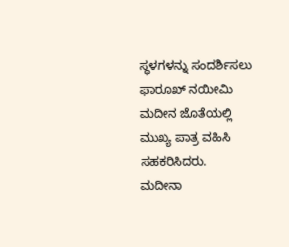ಸ್ಥಳಗಳನ್ನು ಸಂದರ್ಶಿಸಲು ಫಾರೂಖ್ ನಯೀಮಿ ಮದೀನ ಜೊತೆಯಲ್ಲಿ ಮುಖ್ಯ ಪಾತ್ರ ವಹಿಸಿ ಸಹಕರಿಸಿದರು.
ಮದೀನಾ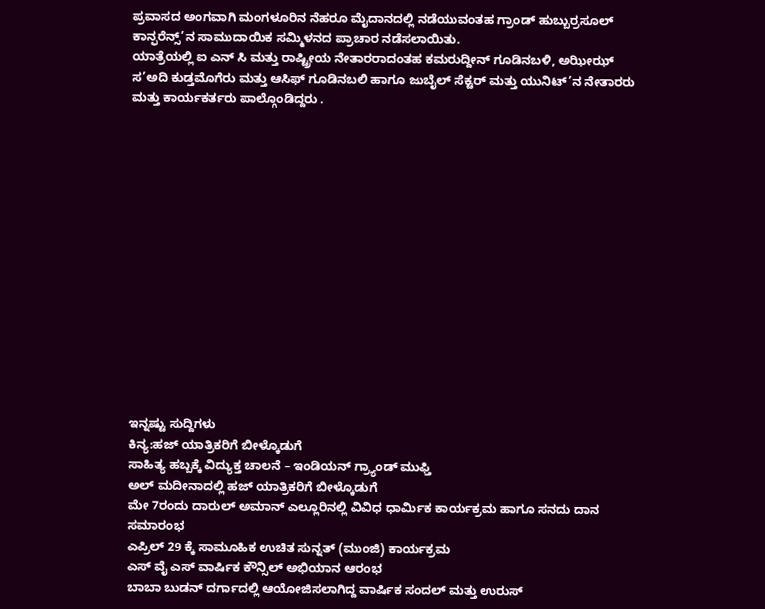ಪ್ರವಾಸದ ಅಂಗವಾಗಿ ಮಂಗಳೂರಿನ ನೆಹರೂ ಮೈದಾನದಲ್ಲಿ ನಡೆಯುವಂತಹ ಗ್ರಾಂಡ್ ಹುಬ್ಬುರ್ರಸೂಲ್ ಕಾನ್ಫರೆನ್ಸ್’ನ ಸಾಮುದಾಯಿಕ ಸಮ್ಮಿಳನದ ಪ್ರಾಚಾರ ನಡೆಸಲಾಯಿತು.
ಯಾತ್ರೆಯಲ್ಲಿ ಐ ಎನ್ ಸಿ ಮತ್ತು ರಾಷ್ಟ್ರೀಯ ನೇತಾರರಾದಂತಹ ಕಮರುದ್ದೀನ್ ಗೂಡಿನಬಳಿ, ಅಝೀಝ್ ಸ’ಅದಿ ಕುಡ್ತಮೊಗೆರು ಮತ್ತು ಆಸಿಫ್ ಗೂಡಿನಬಲಿ ಹಾಗೂ ಜುಬೈಲ್ ಸೆಕ್ಟರ್ ಮತ್ತು ಯುನಿಟ್’ನ ನೇತಾರರು ಮತ್ತು ಕಾರ್ಯಕರ್ತರು ಪಾಲ್ಗೊಂಡಿದ್ದರು .















ಇನ್ನಷ್ಟು ಸುದ್ದಿಗಳು
ಕಿನ್ಯ:ಹಜ್ ಯಾತ್ರಿಕರಿಗೆ ಬೀಳ್ಕೊಡುಗೆ
ಸಾಹಿತ್ಯ ಹಬ್ಬಕ್ಕೆ ವಿದ್ಯುಕ್ತ ಚಾಲನೆ – ಇಂಡಿಯನ್ ಗ್ರ್ಯಾಂಡ್ ಮುಫ್ತಿ
ಅಲ್ ಮದೀನಾದಲ್ಲಿ ಹಜ್ ಯಾತ್ರಿಕರಿಗೆ ಬೀಳ್ಕೊಡುಗೆ
ಮೇ 7ರಂದು ದಾರುಲ್ ಅಮಾನ್ ಎಲ್ಲೂರಿನಲ್ಲಿ ವಿವಿಧ ಧಾರ್ಮಿಕ ಕಾರ್ಯಕ್ರಮ ಹಾಗೂ ಸನದು ದಾನ ಸಮಾರಂಭ
ಎಪ್ರಿಲ್ 29 ಕ್ಕೆ ಸಾಮೂಹಿಕ ಉಚಿತ ಸುನ್ನತ್ (ಮುಂಜಿ) ಕಾರ್ಯಕ್ರಮ
ಎಸ್ ವೈ ಎಸ್ ವಾರ್ಷಿಕ ಕೌನ್ಸಿಲ್ ಅಭಿಯಾನ ಆರಂಭ
ಬಾಬಾ ಬುಡನ್ ದರ್ಗಾದಲ್ಲಿ ಆಯೋಜಿಸಲಾಗಿದ್ದ ವಾರ್ಷಿಕ ಸಂದಲ್ ಮತ್ತು ಉರುಸ್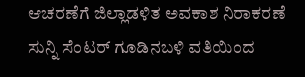ಆಚರಣೆಗೆ ಜಿಲ್ಲಾಡಳಿತ ಅವಕಾಶ ನಿರಾಕರಣೆ
ಸುನ್ನಿ ಸೆಂಟರ್ ಗೂಡಿನಬಳಿ ವತಿಯಿಂದ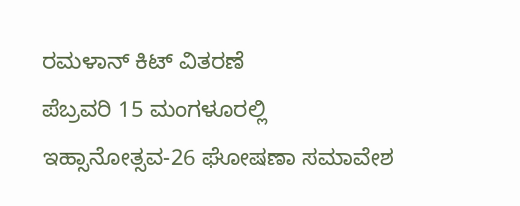ರಮಳಾನ್ ಕಿಟ್ ವಿತರಣೆ
ಪೆಬ್ರವರಿ 15 ಮಂಗಳೂರಲ್ಲಿ ಇಹ್ಸಾನೋತ್ಸವ-26 ಘೋಷಣಾ ಸಮಾವೇಶ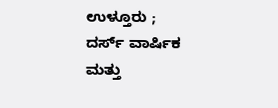ಉಳ್ತೂರು ; ದರ್ಸ್ ವಾರ್ಷಿಕ ಮತ್ತು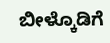ಬೀಳ್ಕೊಡಿಗೆ